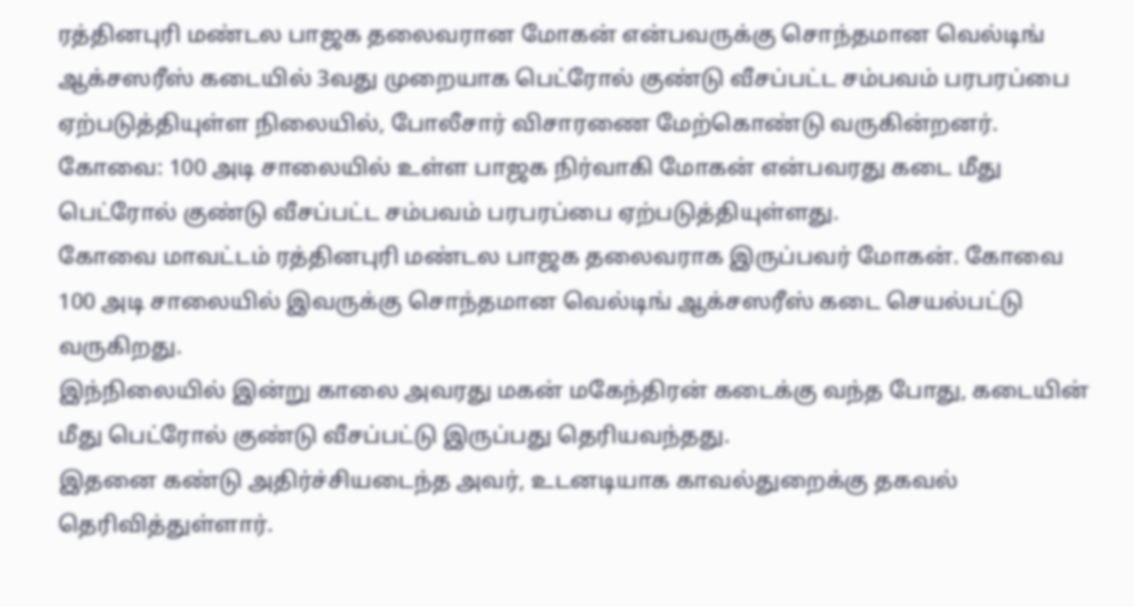ரத்தினபுரி மண்டல பாஜக தலைவரான மோகன் என்பவருக்கு சொந்தமான வெல்டிங் ஆக்சஸரீஸ் கடையில் 3வது முறையாக பெட்ரோல் குண்டு வீசப்பட்ட சம்பவம் பரபரப்பை ஏற்படுத்தியுள்ள நிலையில், போலீசார் விசாரணை மேற்கொண்டு வருகின்றனர்.
கோவை: 100 அடி சாலையில் உள்ள பாஜக நிர்வாகி மோகன் என்பவரது கடை மீது பெட்ரோல் குண்டு வீசப்பட்ட சம்பவம் பரபரப்பை ஏற்படுத்தியுள்ளது.
கோவை மாவட்டம் ரத்தினபுரி மண்டல பாஜக தலைவராக இருப்பவர் மோகன். கோவை 100 அடி சாலையில் இவருக்கு சொந்தமான வெல்டிங் ஆக்சஸரீஸ் கடை செயல்பட்டு வருகிறது.
இந்நிலையில் இன்று காலை அவரது மகன் மகேந்திரன் கடைக்கு வந்த போது, கடையின் மீது பெட்ரோல் குண்டு வீசப்பட்டு இருப்பது தெரியவந்தது.
இதனை கண்டு அதிர்ச்சியடைந்த அவர், உடனடியாக காவல்துறைக்கு தகவல் தெரிவித்துள்ளார்.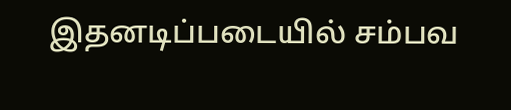இதனடிப்படையில் சம்பவ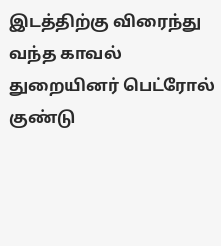இடத்திற்கு விரைந்து வந்த காவல் துறையினர் பெட்ரோல் குண்டு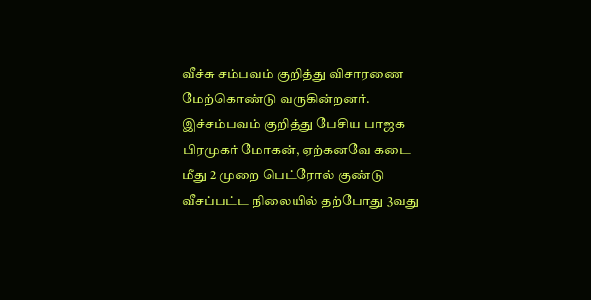வீச்சு சம்பவம் குறித்து விசாரணை மேற்கொண்டு வருகின்றனர்.
இச்சம்பவம் குறித்து பேசிய பாஜக பிரமுகர் மோகன், ஏற்கனவே கடை மீது 2 முறை பெட்ரோல் குண்டு வீசப்பட்ட நிலையில் தற்போது 3வது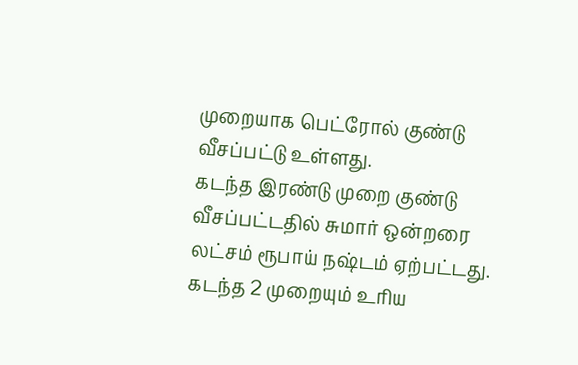முறையாக பெட்ரோல் குண்டு வீசப்பட்டு உள்ளது.
கடந்த இரண்டு முறை குண்டு வீசப்பட்டதில் சுமார் ஒன்றரை லட்சம் ரூபாய் நஷ்டம் ஏற்பட்டது. கடந்த 2 முறையும் உரிய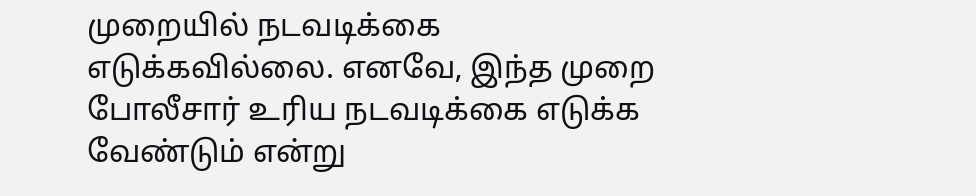முறையில் நடவடிக்கை எடுக்கவில்லை. எனவே, இந்த முறை போலீசார் உரிய நடவடிக்கை எடுக்க வேண்டும் என்று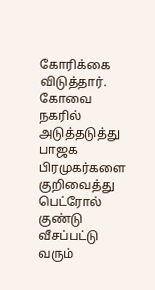கோரிக்கை விடுத்தார்.
கோவை நகரில் அடுத்தடுத்து பாஜக பிரமுகர்களை குறிவைத்து பெட்ரோல் குண்டு வீசப்பட்டு வரும்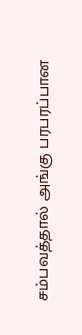சம்பவத்தால் அங்கு பரபரப்பான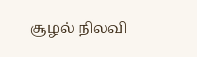சூழல் நிலவி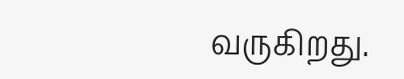வருகிறது.